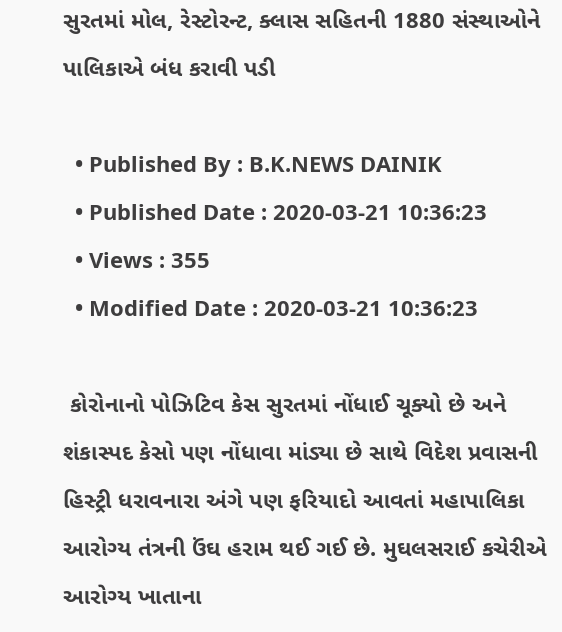સુરતમાં મોલ, રેસ્ટોરન્ટ, ક્લાસ સહિતની 1880 સંસ્થાઓને પાલિકાએ બંધ કરાવી પડી

  • Published By : B.K.NEWS DAINIK
  • Published Date : 2020-03-21 10:36:23
  • Views : 355
  • Modified Date : 2020-03-21 10:36:23

 કોરોનાનો પોઝિટિવ કેસ સુરતમાં નોંધાઈ ચૂક્યો છે અને શંકાસ્પદ કેસો પણ નોંધાવા માંડ્યા છે સાથે વિદેશ પ્રવાસની હિસ્ટ્રી ધરાવનારા અંગે પણ ફરિયાદો આવતાં મહાપાલિકા આરોગ્ય તંત્રની ઉંઘ હરામ થઈ ગઈ છે. મુઘલસરાઈ કચેરીએ આરોગ્ય ખાતાના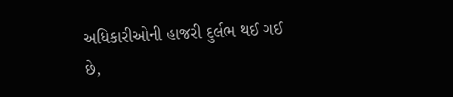અધિકારીઓની હાજરી દુર્લભ થઈ ગઈ છે,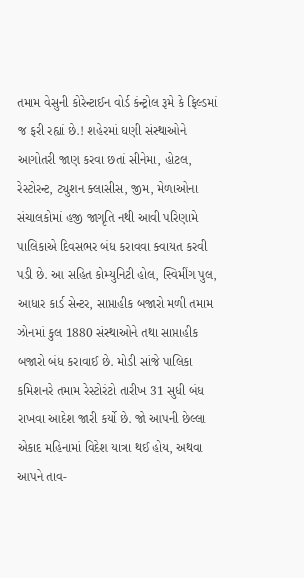તમામ વેસુની કોરેન્ટાઈન વોર્ડ કંન્ટ્રોલ રૂમે કે ફિલ્ડમાં જ ફરી રહ્યાં છે.! શહેરમાં ઘણી સંસ્થાઓને આગોતરી જાણ કરવા છતાં સીનેમા, હોટલ, રેસ્ટોરન્ટ, ટ્યુશન ક્લાસીસ, જીમ, મેળાઓના સંચાલકોમાં હજી જાગૃતિ નથી આવી પરિણામે પાલિકાએ દિવસભર બંધ કરાવવા ક્વાયત કરવી પડી છે. આ સહિત કોમ્યુનિટી હોલ, સ્વિમીંગ પુલ, આધાર કાર્ડ સેન્ટર, સાપ્તાહીક બજારો મળી તમામ ઝોનમાં કુલ 1880 સંસ્થાઓને તથા સાપ્તાહીક બજારો બંધ કરાવાઈ છે. મોડી સાંજે પાલિકા કમિશનરે તમામ રેસ્ટોરંટો તારીખ 31 સુધી બંધ રાખવા આદેશ જારી કર્યો છે. જો આપની છેલ્લા એકાદ મહિનામાં વિદેશ યાત્રા થઈ હોય, અથવા આપને તાવ-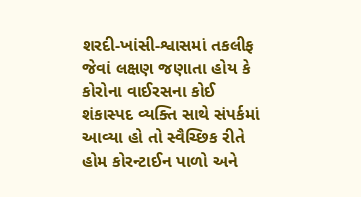શરદી-ખાંસી-શ્વાસમાં તકલીફ જેવાં લક્ષણ જણાતા હોય કે કોરોના વાઈરસના કોઈ શંકાસ્પદ વ્યક્તિ સાથે સંપર્કમાં આવ્યા હો તો સ્વૈચ્છિક રીતે હોમ કોરન્ટાઈન પાળો અને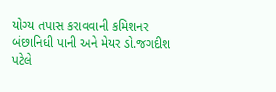યોગ્ય તપાસ કરાવવાની કમિશનર બંછાનિધી પાની અને મેયર ડો.જગદીશ પટેલે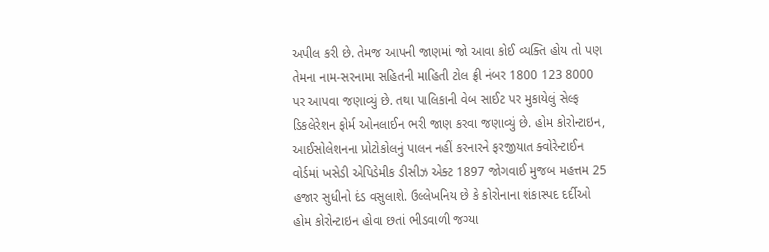અપીલ કરી છે. તેમજ આપની જાણમાં જો આવા કોઈ વ્યક્તિ હોય તો પણ તેમના નામ-સરનામા સહિતની માહિતી ટોલ ફ્રી નંબર 1800 123 8000 પર આપવા જણાવ્યું છે. તથા પાલિકાની વેબ સાઈટ પર મુકાયેલું સેલ્ફ ડિકલેરેશન ફોર્મ ઓનલાઈન ભરી જાણ કરવા જણાવ્યું છે. હોમ કોરોન્ટાઇન, આઈસોલેશનના પ્રોટોકોલનું પાલન નહીં કરનારને ફરજીયાત ક્વોરેન્ટાઈન વોર્ડમાં ખસેડી એપિડેમીક ડીસીઝ એક્ટ 1897 જોગવાઈ મુજબ મહત્તમ 25 હજાર સુધીનો દંડ વસુલાશે. ઉલ્લેખનિય છે કે કોરોનાના શંકાસ્પદ દર્દીઓ હોમ કોરોન્ટાઇન હોવા છતાં ભીડવાળી જગ્યા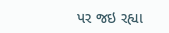પર જઇ રહ્યા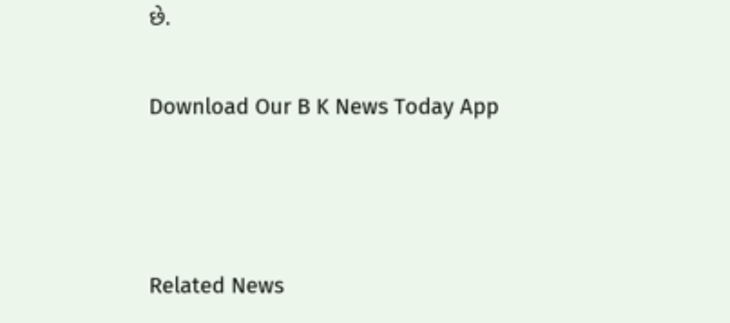છે.

Download Our B K News Today App



Related News